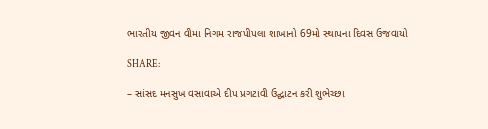ભારતીય જીવન વીમા નિગમ રાજપીપલા શાખાનો 69મો સ્થાપના દિવસ ઉજવાયો

SHARE:

– સાંસદ મનસુખ વસાવાએ દીપ પ્રગટાવી ઉદ્ઘાટન કરી શુભેચ્છા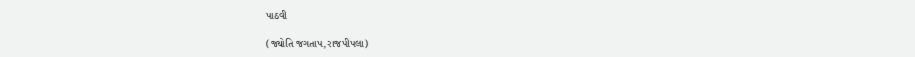પાઠવી

(જ્યોતિ જગતાપ,રાજપીપલા)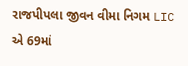રાજપીપલા જીવન વીમા નિગમ LIC એ 69માં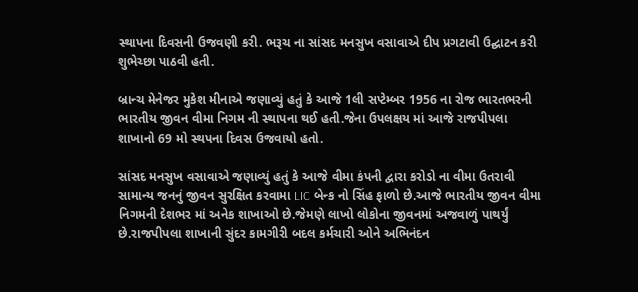સ્થાપના દિવસની ઉજવણી કરી. ભરૂચ ના સાંસદ મનસુખ વસાવાએ દીપ પ્રગટાવી ઉદ્ઘાટન કરી શુભેચ્છા પાઠવી હતી.

બ્રાન્ચ મેનેજર મુકેશ મીનાએ જણાવ્યું હતું કે આજે 1લી સપ્ટેમ્બર 1956 ના રોજ ભારતભરની ભારતીય જીવન વીમા નિગમ ની સ્થાપના થઈ હતી.જેના ઉપલક્ષય માં આજે રાજપીપલા શાખાનો 69 મો સ્થપના દિવસ ઉજવાયો હતો.

સાંસદ મનસુખ વસાવાએ જણાવ્યું હતું કે આજે વીમા કંપની દ્વારા કરોડો ના વીમા ઉતરાવી સામાન્ય જનનું જીવન સુરક્ષિત કરવામા LIC બેન્ક નો સિંહ ફાળો છે.આજે ભારતીય જીવન વીમા નિગમની દેશભર માં અનેક શાખાઓ છે.જેમણે લાખો લોકોના જીવનમાં અજવાળું પાથર્યું છે.રાજપીપલા શાખાની સુંદર કામગીરી બદલ કર્મચારી ઓને અભિનંદન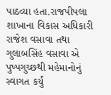પાઠવ્યા હતા.રાજપીપલા શાખાના વિકાસ અધિકારી રાજેશ વસાવા તથા ગુલાબસિંહ વસાવા એ પુષ્પગુચ્છથી મહેમાનોનું સ્વાગત કર્યું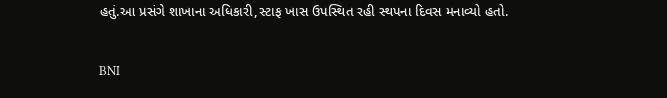હતું.આ પ્રસંગે શાખાના અધિકારી,સ્ટાફ ખાસ ઉપસ્થિત રહી સ્થપના દિવસ મનાવ્યો હતો.

BNI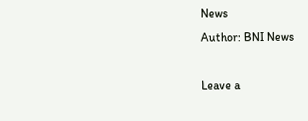News
Author: BNI News

Leave a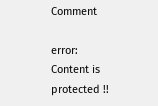Comment

error: Content is protected !!